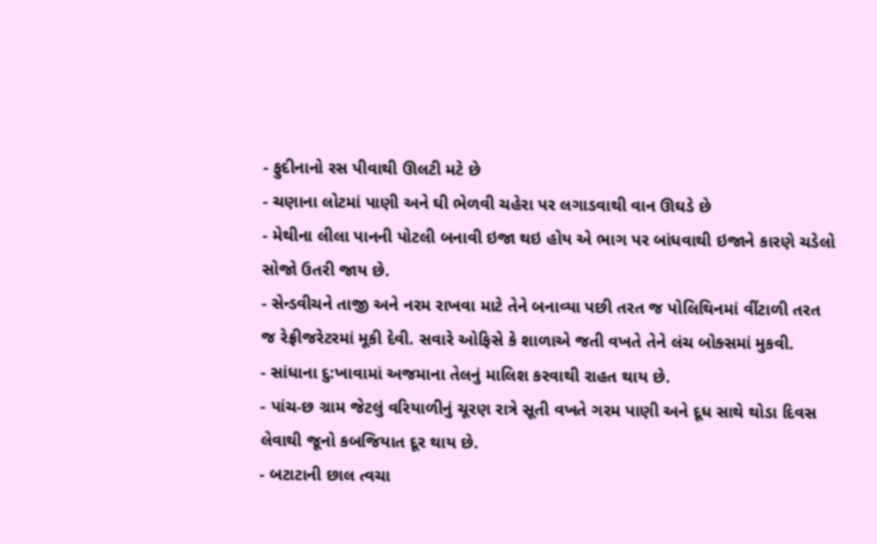- ફુદીનાનો રસ પીવાથી ઊલટી મટે છે
- ચણાના લોટમાં પાણી અને ઘી ભેળવી ચહેરા પર લગાડવાથી વાન ઊઘડે છે
- મેથીના લીલા પાનની પોટલી બનાવી ઇજા થઇ હોય એ ભાગ પર બાંધવાથી ઇજાને કારણે ચડેલો સોજો ઉતરી જાય છે.
- સેન્ડવીચને તાજી અને નરમ રાખવા માટે તેને બનાવ્યા પછી તરત જ પોલિથિનમાં વીંટાળી તરત જ રેફ્રીજરેટરમાં મૂકી દેવી. સવારે ઓફિસે કે શાળાએ જતી વખતે તેને લંચ બોક્સમાં મુકવી.
- સાંધાના દુ:ખાવામાં અજમાના તેલનું માલિશ કરવાથી રાહત થાય છે.
- પાંચ-છ ગ્રામ જેટલું વરિયાળીનું ચૂરણ રાત્રે સૂતી વખતે ગરમ પાણી અને દૂધ સાથે થોડા દિવસ લેવાથી જૂનો કબજિયાત દૂર થાય છે.
- બટાટાની છાલ ત્વચા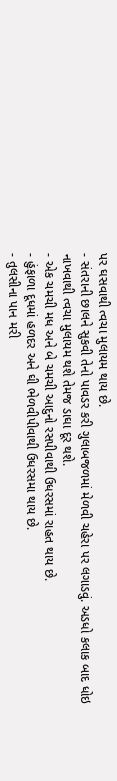પર ઘસવાથી ત્વચા મુલાયમ થાય છે.
- સંતરાની છાલને સુકવી તેનો પાવડર કરી ગુલાબજળમાં મેળવી ચહેરા પર લગાડવું. અડધો કલાક બાદ ધોઇ નાખવાથી ત્વચા મુલાયમ થશે તેમજ ડાઘા દૂર થશે.
- એક ચમચી મધ અને બે ચમચી આદુનો રસપીવાથી ઉધરસમાં રાહત થાય છે.
- હુંફાળા દૂધમાં હળદર અને ઘી ભેળવીપીવાથી ઉધરસમા થાય છે.
- તુલસીના પાન મરી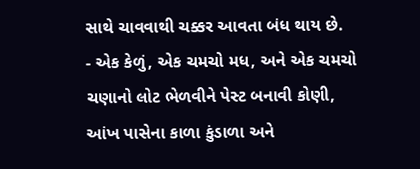સાથે ચાવવાથી ચક્કર આવતા બંધ થાય છે.
- એક કેળું, એક ચમચો મધ, અને એક ચમચો ચણાનો લોટ ભેળવીને પેસ્ટ બનાવી કોણી, આંખ પાસેના કાળા કુંડાળા અને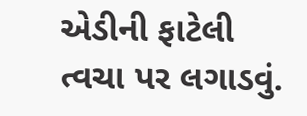એડીની ફાટેલી ત્વચા પર લગાડવું.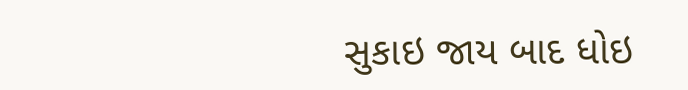સુકાઇ જાય બાદ ધોઇ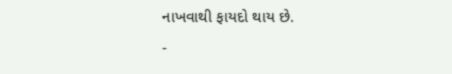નાખવાથી ફાયદો થાય છે.
-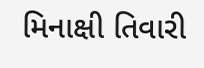મિનાક્ષી તિવારી